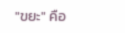"ขยะ" คือ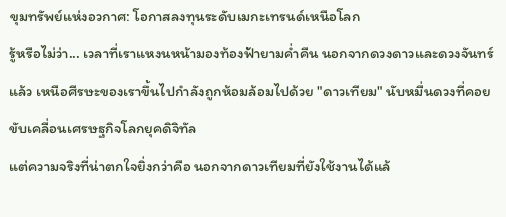ขุมทรัพย์แห่งอวกาศ: โอกาสลงทุนระดับเมกะเทรนด์เหนือโลก
รู้หรือไม่ว่า... เวลาที่เราแหงนหน้ามองท้องฟ้ายามค่ำคืน นอกจากดวงดาวและดวงจันทร์แล้ว เหนือศีรษะของเราขึ้นไปกำลังถูกห้อมล้อมไปด้วย "ดาวเทียม" นับหมื่นดวงที่คอยขับเคลื่อนเศรษฐกิจโลกยุคดิจิทัล
แต่ความจริงที่น่าตกใจยิ่งกว่าคือ นอกจากดาวเทียมที่ยังใช้งานได้แล้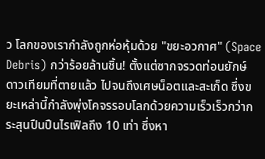ว โลกของเรากำลังถูกห่อหุ้มด้วย "ขยะอวกาศ" (Space Debris) กว่าร้อยล้านชิ้น! ตั้งแต่ซากจรวดท่อนยักษ์ ดาวเทียมที่ตายแล้ว ไปจนถึงเศษน็อตและสะเก็ด ซึ่งขยะเหล่านี้กำลังพุ่งโคจรรอบโลกด้วยความเร็วเร็วกว่ากระสุนปืนปืนไรเฟิลถึง 10 เท่า ซึ่งหา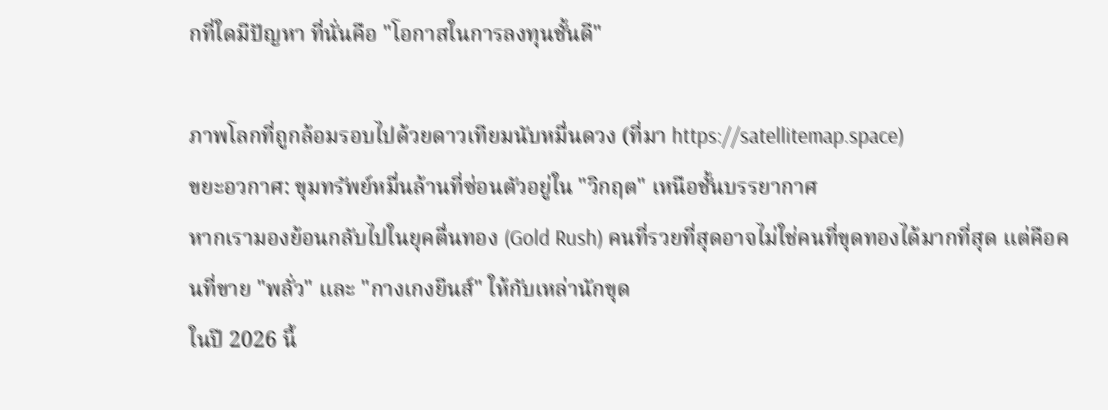กที่ใดมีปัญหา ที่นั่นคือ "โอกาสในการลงทุนชั้นดี"

ภาพโลกที่ถูกล้อมรอบไปด้วยดาวเทียมนับหมื่นดวง (ที่มา https://satellitemap.space)
ขยะอวกาศ: ขุมทรัพย์หมื่นล้านที่ซ่อนตัวอยู่ใน "วิกฤต" เหนือชั้นบรรยากาศ
หากเรามองย้อนกลับไปในยุคตื่นทอง (Gold Rush) คนที่รวยที่สุดอาจไม่ใช่คนที่ขุดทองได้มากที่สุด แต่คือคนที่ขาย "พลั่ว" และ "กางเกงยีนส์" ให้กับเหล่านักขุด
ในปี 2026 นี้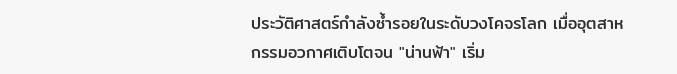ประวัติศาสตร์กำลังซ้ำรอยในระดับวงโคจรโลก เมื่ออุตสาหกรรมอวกาศเติบโตจน "น่านฟ้า" เริ่ม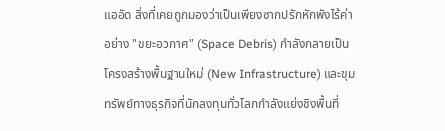แออัด สิ่งที่เคยถูกมองว่าเป็นเพียงซากปรักหักพังไร้ค่าอย่าง "ขยะอวกาศ" (Space Debris) กำลังกลายเป็นโครงสร้างพื้นฐานใหม่ (New Infrastructure) และขุมทรัพย์ทางธุรกิจที่นักลงทุนทั่วโลกกำลังแย่งชิงพื้นที่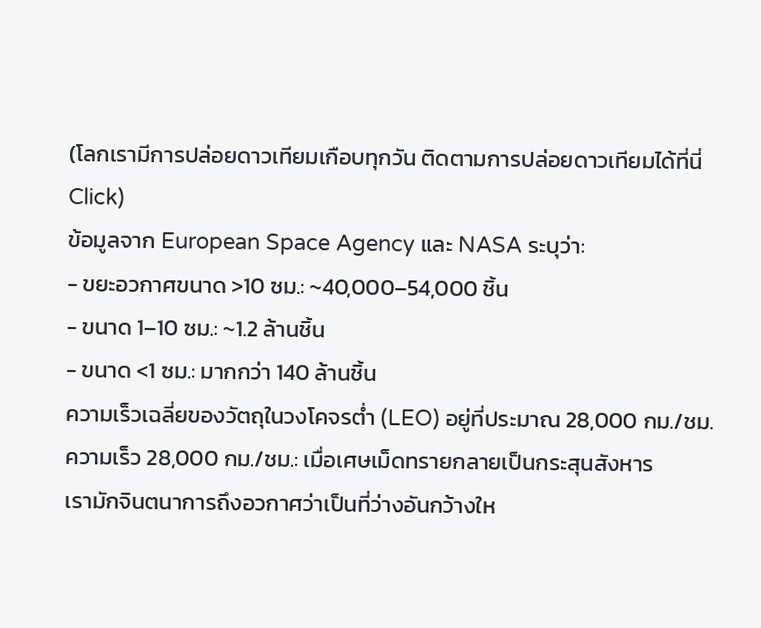(โลกเรามีการปล่อยดาวเทียมเกือบทุกวัน ติดตามการปล่อยดาวเทียมได้ที่นี่ Click)
ข้อมูลจาก European Space Agency และ NASA ระบุว่า:
- ขยะอวกาศขนาด >10 ซม.: ~40,000–54,000 ชิ้น
- ขนาด 1–10 ซม.: ~1.2 ล้านชิ้น
- ขนาด <1 ซม.: มากกว่า 140 ล้านชิ้น
ความเร็วเฉลี่ยของวัตถุในวงโคจรต่ำ (LEO) อยู่ที่ประมาณ 28,000 กม./ชม.
ความเร็ว 28,000 กม./ชม.: เมื่อเศษเม็ดทรายกลายเป็นกระสุนสังหาร
เรามักจินตนาการถึงอวกาศว่าเป็นที่ว่างอันกว้างให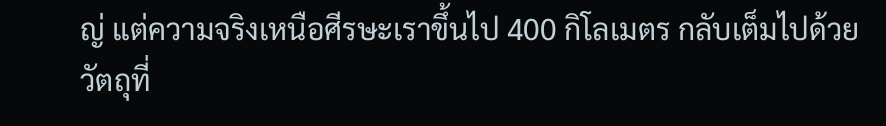ญ่ แต่ความจริงเหนือศีรษะเราขึ้นไป 400 กิโลเมตร กลับเต็มไปด้วยวัตถุที่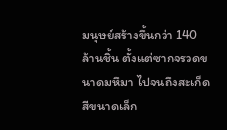มนุษย์สร้างขึ้นกว่า 140 ล้านชิ้น ตั้งแต่ซากจรวดขนาดมหึมา ไปจนถึงสะเก็ดสีขนาดเล็ก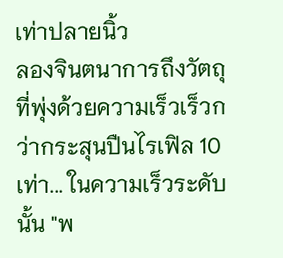เท่าปลายนิ้ว
ลองจินตนาการถึงวัตถุที่พุ่งด้วยความเร็วเร็วกว่ากระสุนปืนไรเฟิล 10 เท่า... ในความเร็วระดับนั้น "พ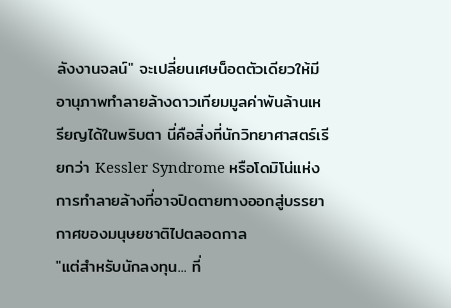ลังงานจลน์" จะเปลี่ยนเศษน็อตตัวเดียวให้มีอานุภาพทำลายล้างดาวเทียมมูลค่าพันล้านเหรียญได้ในพริบตา นี่คือสิ่งที่นักวิทยาศาสตร์เรียกว่า Kessler Syndrome หรือโดมิโน่แห่งการทำลายล้างที่อาจปิดตายทางออกสู่บรรยากาศของมนุษยชาติไปตลอดกาล
"แต่สำหรับนักลงทุน... ที่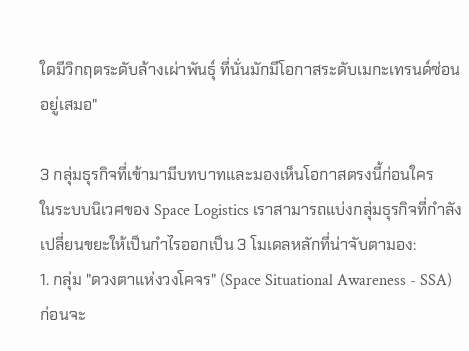ใดมีวิกฤตระดับล้างเผ่าพันธุ์ ที่นั่นมักมีโอกาสระดับเมกะเทรนด์ซ่อนอยู่เสมอ"

3 กลุ่มธุรกิจที่เข้ามามีบทบาทและมองเห็นโอกาสตรงนี้ก่อนใคร
ในระบบนิเวศของ Space Logistics เราสามารถแบ่งกลุ่มธุรกิจที่กำลังเปลี่ยนขยะให้เป็นกำไรออกเป็น 3 โมเดลหลักที่น่าจับตามอง:
1. กลุ่ม "ดวงตาแห่งวงโคจร" (Space Situational Awareness - SSA)
ก่อนจะ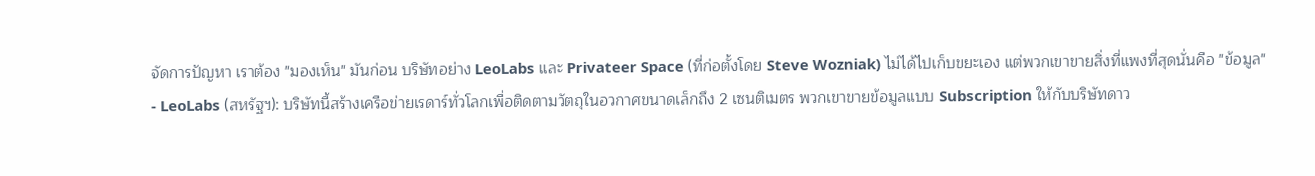จัดการปัญหา เราต้อง "มองเห็น" มันก่อน บริษัทอย่าง LeoLabs และ Privateer Space (ที่ก่อตั้งโดย Steve Wozniak) ไม่ได้ไปเก็บขยะเอง แต่พวกเขาขายสิ่งที่แพงที่สุดนั่นคือ "ข้อมูล"
- LeoLabs (สหรัฐฯ): บริษัทนี้สร้างเครือข่ายเรดาร์ทั่วโลกเพื่อติดตามวัตถุในอวกาศขนาดเล็กถึง 2 เซนติเมตร พวกเขาขายข้อมูลแบบ Subscription ให้กับบริษัทดาว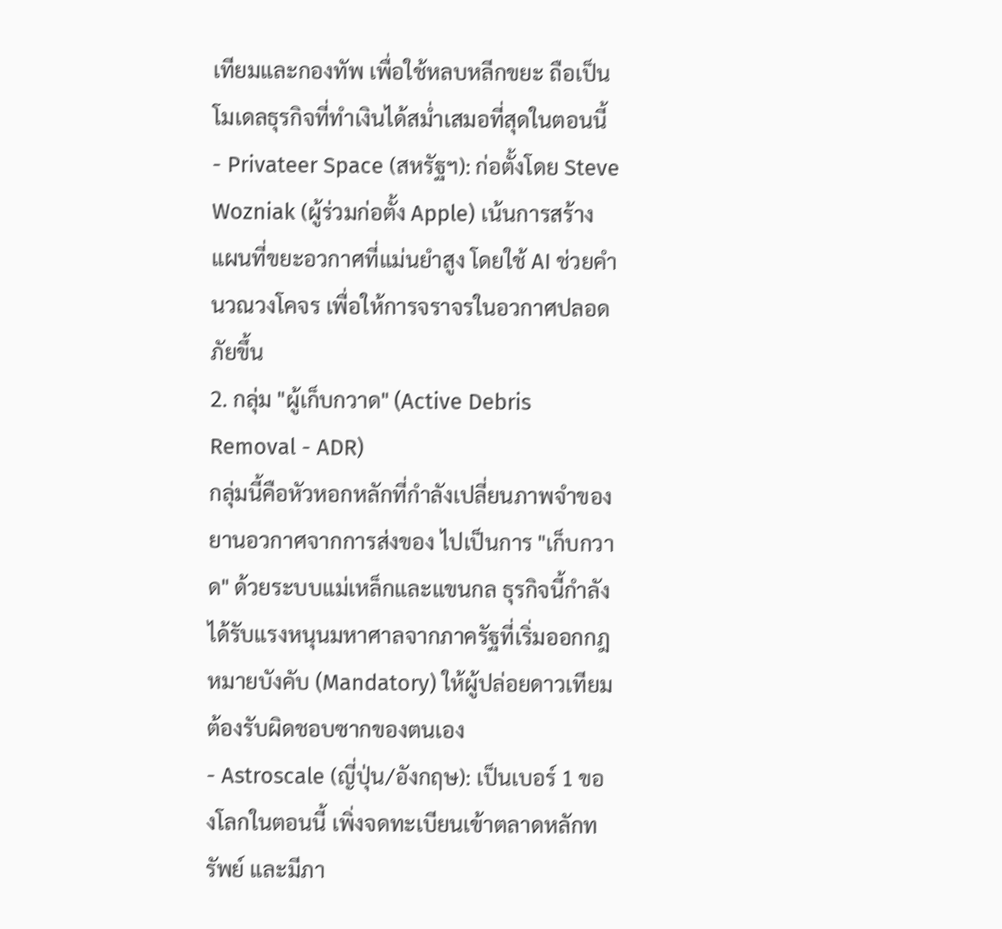เทียมและกองทัพ เพื่อใช้หลบหลีกขยะ ถือเป็นโมเดลธุรกิจที่ทำเงินได้สม่ำเสมอที่สุดในตอนนี้
- Privateer Space (สหรัฐฯ): ก่อตั้งโดย Steve Wozniak (ผู้ร่วมก่อตั้ง Apple) เน้นการสร้างแผนที่ขยะอวกาศที่แม่นยำสูง โดยใช้ AI ช่วยคำนวณวงโคจร เพื่อให้การจราจรในอวกาศปลอดภัยขึ้น
2. กลุ่ม "ผู้เก็บกวาด" (Active Debris Removal - ADR)
กลุ่มนี้คือหัวหอกหลักที่กำลังเปลี่ยนภาพจำของยานอวกาศจากการส่งของ ไปเป็นการ "เก็บกวาด" ด้วยระบบแม่เหล็กและแขนกล ธุรกิจนี้กำลังได้รับแรงหนุนมหาศาลจากภาครัฐที่เริ่มออกกฎหมายบังคับ (Mandatory) ให้ผู้ปล่อยดาวเทียมต้องรับผิดชอบซากของตนเอง
- Astroscale (ญี่ปุ่น/อังกฤษ): เป็นเบอร์ 1 ของโลกในตอนนี้ เพิ่งจดทะเบียนเข้าตลาดหลักทรัพย์ และมีภา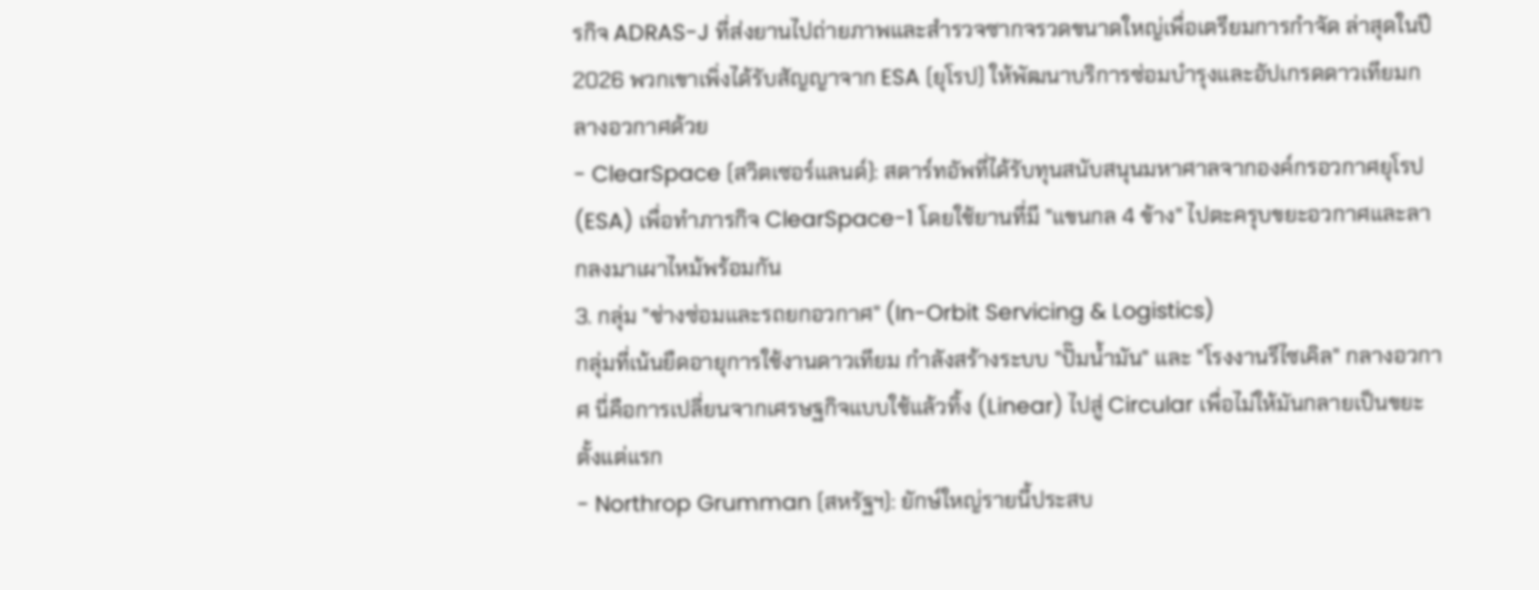รกิจ ADRAS-J ที่ส่งยานไปถ่ายภาพและสำรวจซากจรวดขนาดใหญ่เพื่อเตรียมการกำจัด ล่าสุดในปี 2026 พวกเขาเพิ่งได้รับสัญญาจาก ESA (ยุโรป) ให้พัฒนาบริการซ่อมบำรุงและอัปเกรดดาวเทียมกลางอวกาศด้วย
- ClearSpace (สวิตเซอร์แลนด์): สตาร์ทอัพที่ได้รับทุนสนับสนุนมหาศาลจากองค์กรอวกาศยุโรป (ESA) เพื่อทำภารกิจ ClearSpace-1 โดยใช้ยานที่มี "แขนกล 4 ข้าง" ไปตะครุบขยะอวกาศและลากลงมาเผาไหม้พร้อมกัน
3. กลุ่ม "ช่างซ่อมและรถยกอวกาศ" (In-Orbit Servicing & Logistics)
กลุ่มที่เน้นยืดอายุการใช้งานดาวเทียม กำลังสร้างระบบ "ปั๊มน้ำมัน" และ "โรงงานรีไซเคิล" กลางอวกาศ นี่คือการเปลี่ยนจากเศรษฐกิจแบบใช้แล้วทิ้ง (Linear) ไปสู่ Circular เพื่อไม่ให้มันกลายเป็นขยะตั้งแต่แรก
- Northrop Grumman (สหรัฐฯ): ยักษ์ใหญ่รายนี้ประสบ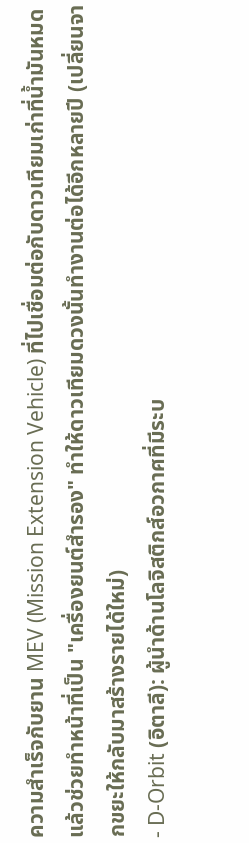ความสำเร็จกับยาน MEV (Mission Extension Vehicle) ที่ไปเชื่อมต่อกับดาวเทียมเก่าที่น้ำมันหมด แล้วช่วยทำหน้าที่เป็น "เครื่องยนต์สำรอง" ทำให้ดาวเทียมดวงนั้นทำงานต่อได้อีกหลายปี (เปลี่ยนจากขยะให้กลับมาสร้างรายได้ใหม่)
- D-Orbit (อิตาลี): ผู้นำด้านโลจิสติกส์อวกาศที่มีระบ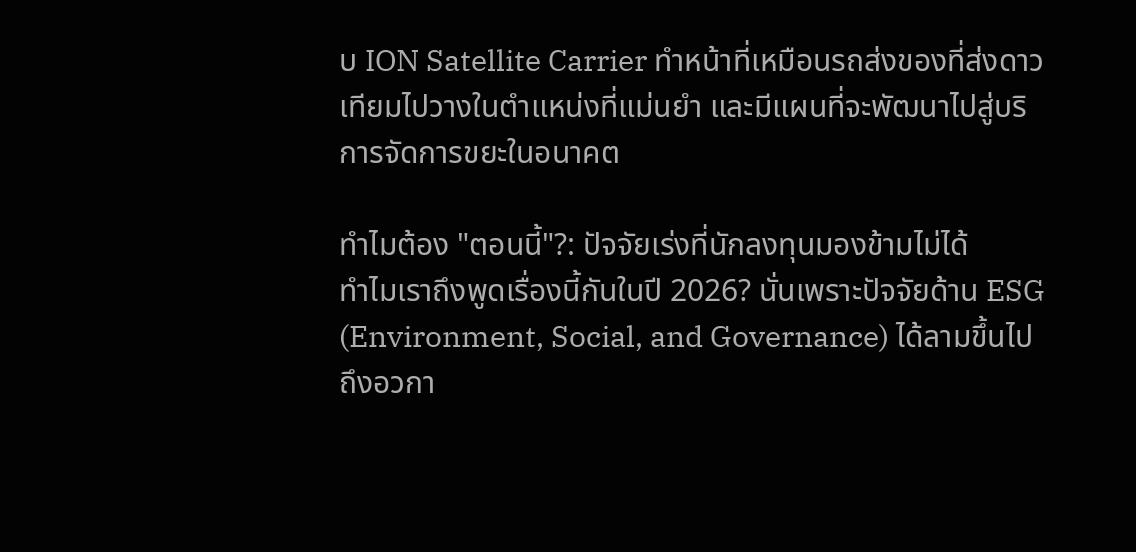บ ION Satellite Carrier ทำหน้าที่เหมือนรถส่งของที่ส่งดาวเทียมไปวางในตำแหน่งที่แม่นยำ และมีแผนที่จะพัฒนาไปสู่บริการจัดการขยะในอนาคต

ทำไมต้อง "ตอนนี้"?: ปัจจัยเร่งที่นักลงทุนมองข้ามไม่ได้
ทำไมเราถึงพูดเรื่องนี้กันในปี 2026? นั่นเพราะปัจจัยด้าน ESG (Environment, Social, and Governance) ได้ลามขึ้นไปถึงอวกา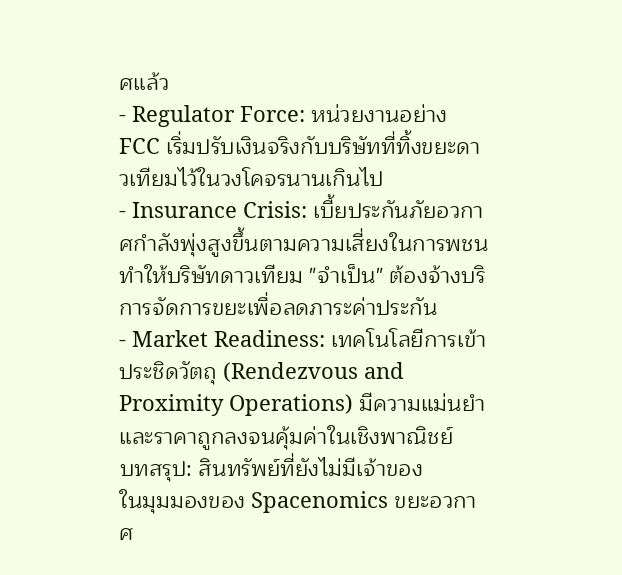ศแล้ว
- Regulator Force: หน่วยงานอย่าง FCC เริ่มปรับเงินจริงกับบริษัทที่ทิ้งขยะดาวเทียมไว้ในวงโคจรนานเกินไป
- Insurance Crisis: เบี้ยประกันภัยอวกาศกำลังพุ่งสูงขึ้นตามความเสี่ยงในการพชน ทำให้บริษัทดาวเทียม "จำเป็น" ต้องจ้างบริการจัดการขยะเพื่อลดภาระค่าประกัน
- Market Readiness: เทคโนโลยีการเข้าประชิดวัตถุ (Rendezvous and Proximity Operations) มีความแม่นยำและราคาถูกลงจนคุ้มค่าในเชิงพาณิชย์
บทสรุป: สินทรัพย์ที่ยังไม่มีเจ้าของ
ในมุมมองของ Spacenomics ขยะอวกาศ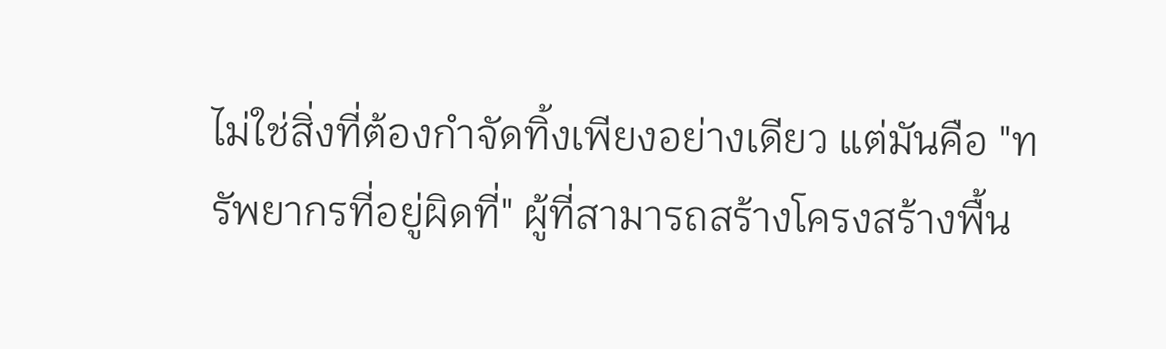ไม่ใช่สิ่งที่ต้องกำจัดทิ้งเพียงอย่างเดียว แต่มันคือ "ทรัพยากรที่อยู่ผิดที่" ผู้ที่สามารถสร้างโครงสร้างพื้น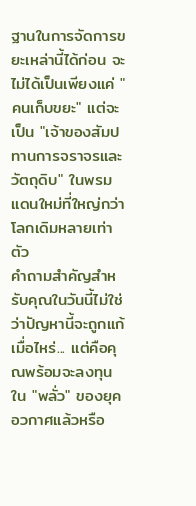ฐานในการจัดการขยะเหล่านี้ได้ก่อน จะไม่ได้เป็นเพียงแค่ "คนเก็บขยะ" แต่จะเป็น "เจ้าของสัมปทานการจราจรและวัตถุดิบ" ในพรมแดนใหม่ที่ใหญ่กว่าโลกเดิมหลายเท่าตัว
คำถามสำคัญสำหรับคุณในวันนี้ไม่ใช่ว่าปัญหานี้จะถูกแก้เมื่อไหร่... แต่คือคุณพร้อมจะลงทุนใน "พลั่ว" ของยุคอวกาศแล้วหรือ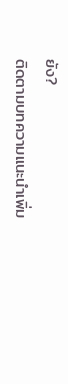ยัง?
ติดตามบทความแนะนำเพิ่ม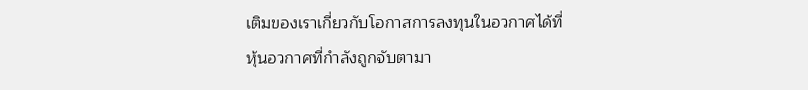เติมของเราเกี่ยวกับโอกาสการลงทุนในอวกาศได้ที่
หุ้นอวกาศที่กำลังถูกจับตามา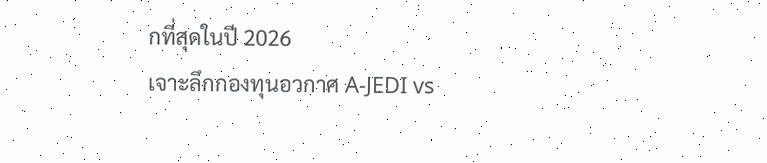กที่สุดในปี 2026
เจาะลึกกองทุนอวกาศ A-JEDI vs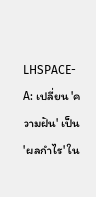LHSPACE-A: เปลี่ยน 'ความฝัน' เป็น 'ผลกำไร' ใน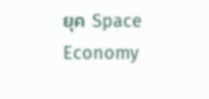ยุค Space Economy